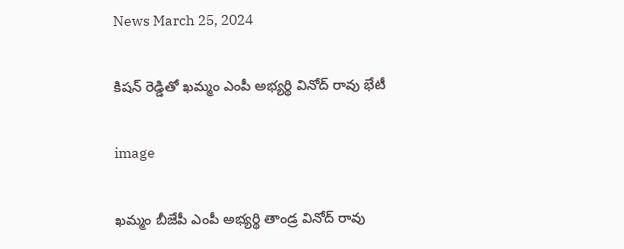News March 25, 2024

కిషన్ రెడ్డితో ఖమ్మం ఎంపీ అభ్యర్థి వినోద్ రావు భేటీ

image

ఖమ్మం బీజేపీ ఎంపీ అభ్యర్థి తాండ్ర వినోద్ రావు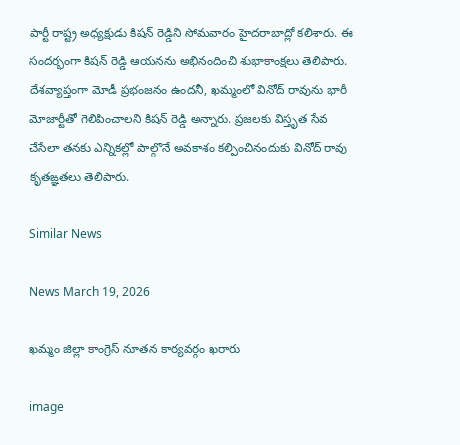పార్టీ రాష్ట్ర అధ్యక్షుడు కిషన్ రెడ్డిని సోమవారం హైదరాబాద్లో కలిశారు. ఈ సందర్భంగా కిషన్ రెడ్డి ఆయనను అభినందించి శుభాకాంక్షలు తెలిపారు. దేశవ్యాప్తంగా మోడీ ప్రభంజనం ఉందనీ, ఖమ్మంలో వినోద్ రావును భారీ మోజార్టీతో గెలిపించాలని కిషన్ రెడ్డి అన్నారు. ప్రజలకు విస్తృత సేవ చేసేలా తనకు ఎన్నికల్లో పాల్గొనే అవకాశం కల్పించినందుకు వినోద్ రావు కృతఙ్ఞతలు తెలిపారు.

Similar News

News March 19, 2026

ఖమ్మం జిల్లా కాంగ్రెస్‌ నూతన కార్యవర్గం ఖరారు

image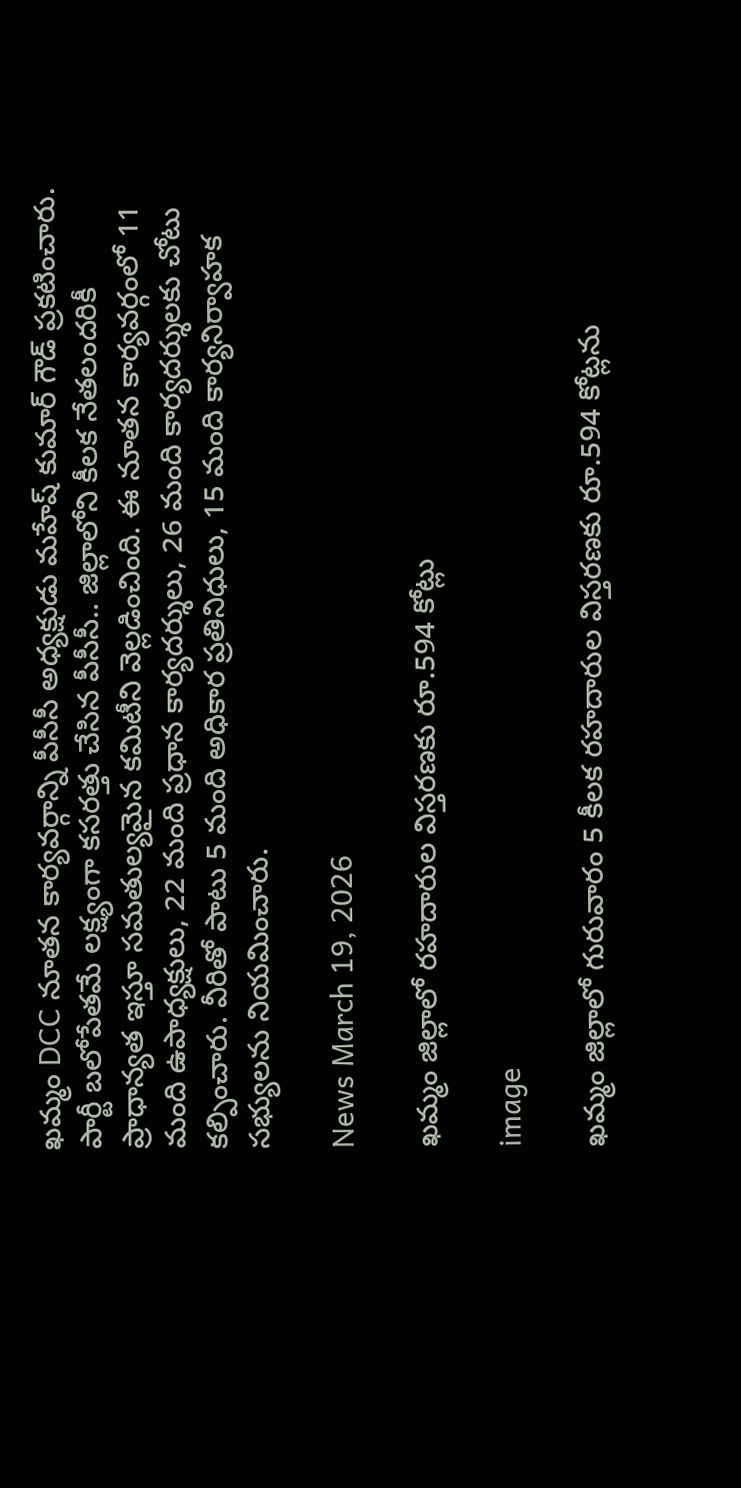ఖమ్మం DCC నూతన కార్యవర్గాన్ని పీసీసీ అధ్యక్షుడు మహేష్‌ కుమార్‌ గౌడ్‌ ప్రకటించారు. పార్టీ బలోపేతమే లక్ష్యంగా కసరత్తు చేసిన పీసీసీ.. జిల్లాలోని కీలక నేతలందరికీ ప్రాధాన్యత ఇస్తూ సమతుల్యమైన కమిటీని వెల్లడించింది. ఈ నూతన కార్యవర్గంలో 11 మంది ఉపాధ్యక్షులు, 22 మంది ప్రధాన కార్యదర్శులు, 26 మంది కార్యదర్శులకు చోటు కల్పించారు. వీరితో పాటు 5 మంది అధికార ప్రతినిధులు, 15 మంది కార్యనిర్వాహక సభ్యులను నియమించారు.

News March 19, 2026

ఖమ్మం జిల్లాలో రహదారుల విస్తరణకు రూ.594 కోట్లు

image

ఖమ్మం జిల్లాలో గురువారం 5 కీలక రహదారుల విస్తరణకు రూ.594 కోట్లను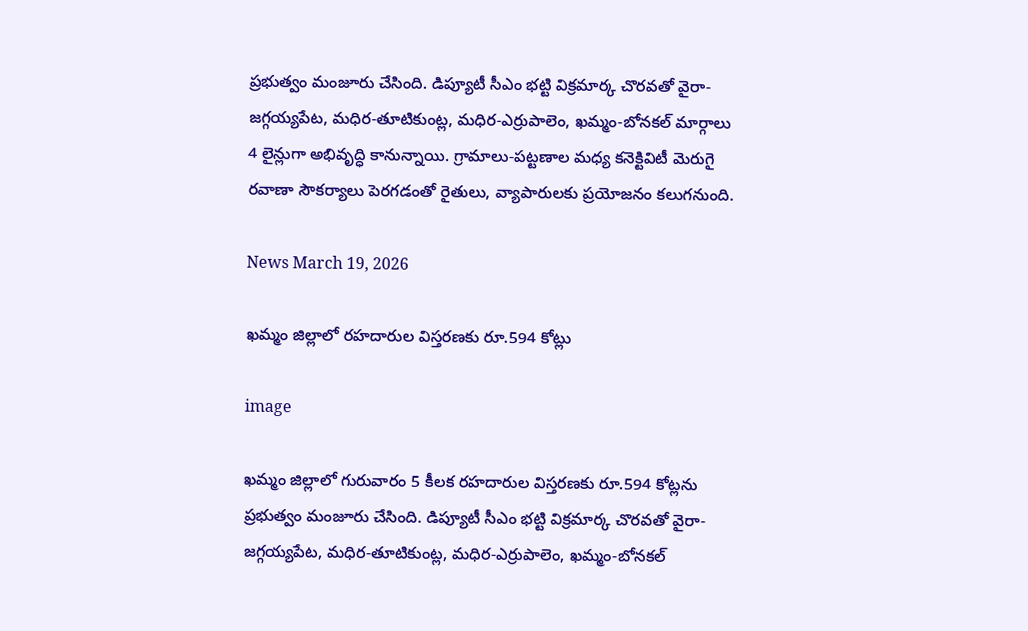ప్రభుత్వం మంజూరు చేసింది. డిప్యూటీ సీఎం భట్టి విక్రమార్క చొరవతో వైరా-జగ్గయ్యపేట, మధిర-తూటికుంట్ల, మధిర-ఎర్రుపాలెం, ఖమ్మం-బోనకల్ మార్గాలు 4 లైన్లుగా అభివృద్ధి కానున్నాయి. గ్రామాలు-పట్టణాల మధ్య కనెక్టివిటీ మెరుగై రవాణా సౌకర్యాలు పెరగడంతో రైతులు, వ్యాపారులకు ప్రయోజనం కలుగనుంది.

News March 19, 2026

ఖమ్మం జిల్లాలో రహదారుల విస్తరణకు రూ.594 కోట్లు

image

ఖమ్మం జిల్లాలో గురువారం 5 కీలక రహదారుల విస్తరణకు రూ.594 కోట్లను ప్రభుత్వం మంజూరు చేసింది. డిప్యూటీ సీఎం భట్టి విక్రమార్క చొరవతో వైరా-జగ్గయ్యపేట, మధిర-తూటికుంట్ల, మధిర-ఎర్రుపాలెం, ఖమ్మం-బోనకల్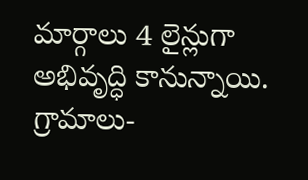మార్గాలు 4 లైన్లుగా అభివృద్ధి కానున్నాయి. గ్రామాలు-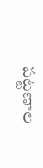పట్టణాల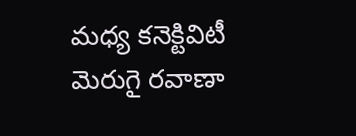మధ్య కనెక్టివిటీ మెరుగై రవాణా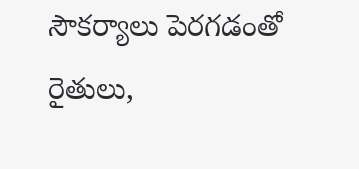సౌకర్యాలు పెరగడంతో రైతులు,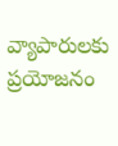వ్యాపారులకు ప్రయోజనం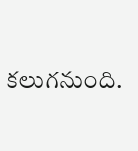కలుగనుంది.